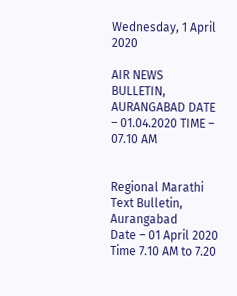Wednesday, 1 April 2020

AIR NEWS BULLETIN, AURANGABAD DATE – 01.04.2020 TIME – 07.10 AM


Regional Marathi Text Bulletin, Aurangabad
Date – 01 April 2020
Time 7.10 AM to 7.20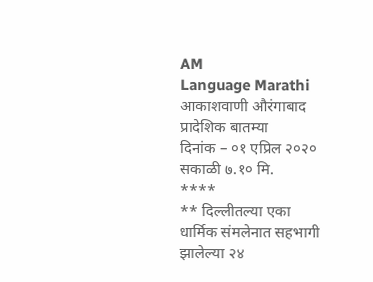AM
Language Marathi
आकाशवाणी औरंगाबाद
प्रादेशिक बातम्या
दिनांक – ०१ एप्रिल २०२० सकाळी ७.१० मि.
****
** दिल्लीतल्या एका धार्मिक संमलेनात सहभागी झालेल्या २४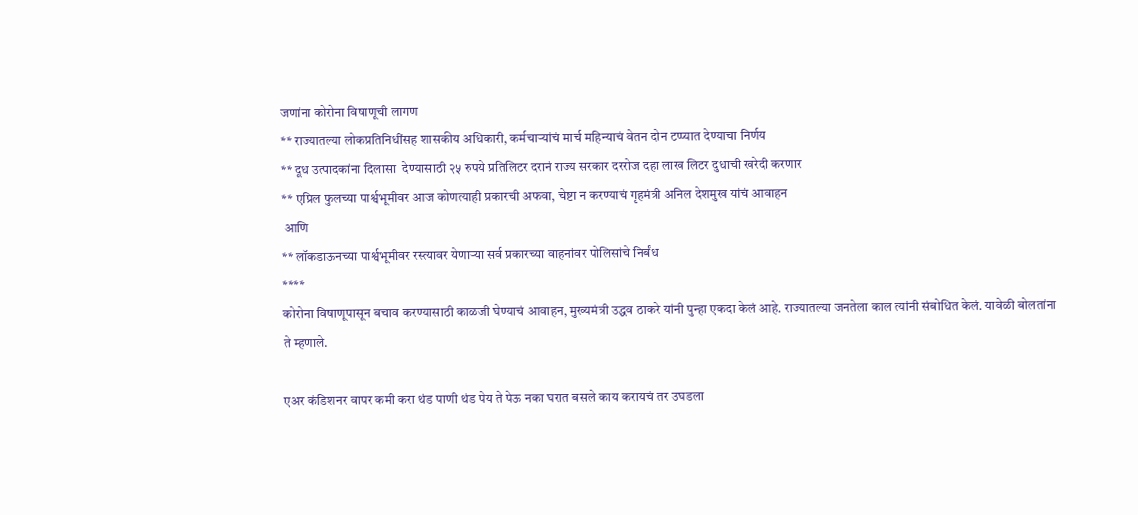जणांना कोरोना विषाणूची लागण
** राज्यातल्या लोकप्रतिनिधींसह शासकीय अधिकारी, कर्मचाऱ्यांचं मार्च महिन्याचं वेतन दोन टप्प्यात देण्याचा निर्णय
** दूध उत्पादकांना दिलासा  देण्यासाठी २५ रुपये प्रतिलिटर दरानं राज्य सरकार दररोज दहा लाख लिटर दुधाची खरेदी करणार
** एप्रिल फुलच्या पार्श्वभूमीवर आज कोणत्याही प्रकारची अफवा, चेष्टा न करण्याचं गृहमंत्री अनिल देशमुख यांचं आवाहन
 आणि
** लॉकडाऊनच्या पार्श्वभूमीवर रस्त्यावर येणाऱ्या सर्व प्रकारच्या वाहनांवर पोलिसांचे निर्बंध
****
कोरोना विषाणूपासून बचाव करण्यासाठी काळजी घेण्याचं आवाहन, मुख्यमंत्री उद्धव ठाकरे यांनी पुन्हा एकदा केलं आहे. राज्यातल्या जनतेला काल त्यांनी संबोधित केलं. यावेळी बोलतांना ते म्हणाले.

एअर कंडिशनर वापर कमी करा थंड पाणी थंड पेय ते पेऊ नका घरात बसले काय करायचं तर उघडला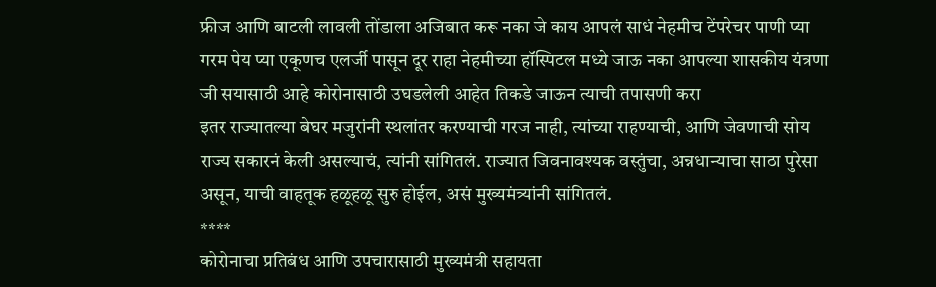फ्रीज आणि बाटली लावली तोंडाला अजिबात करू नका जे काय आपलं साधं नेहमीच टेंपरेचर पाणी प्या गरम पेय प्या एकूणच एलर्जी पासून दूर राहा नेहमीच्या हॉस्पिटल मध्ये जाऊ नका आपल्या शासकीय यंत्रणा जी सयासाठी आहे कोरोनासाठी उघडलेली आहेत तिकडे जाऊन त्याची तपासणी करा
इतर राज्यातल्या बेघर मजुरांनी स्थलांतर करण्याची गरज नाही, त्यांच्या राहण्याची, आणि जेवणाची सोय राज्य सकारनं केली असल्याचं, त्यांनी सांगितलं. राज्यात जिवनावश्यक वस्तुंचा, अन्नधान्याचा साठा पुरेसा असून, याची वाहतूक हळूहळू सुरु होईल, असं मुख्यमंत्र्यांनी सांगितलं.
****
कोरोनाचा प्रतिबंध आणि उपचारासाठी मुख्यमंत्री सहायता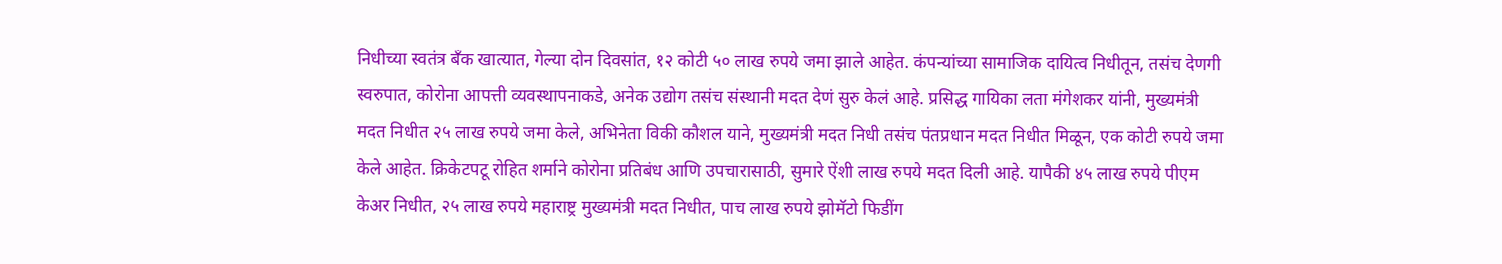निधीच्या स्वतंत्र बँक खात्यात, गेल्या दोन दिवसांत, १२ कोटी ५० लाख रुपये जमा झाले आहेत. कंपन्यांच्या सामाजिक दायित्व निधीतून, तसंच देणगी स्वरुपात, कोरोना आपत्ती व्यवस्थापनाकडे, अनेक उद्योग तसंच संस्थानी मदत देणं सुरु केलं आहे. प्रसिद्ध गायिका लता मंगेशकर यांनी, मुख्यमंत्री मदत निधीत २५ लाख रुपये जमा केले, अभिनेता विकी कौशल याने, मुख्यमंत्री मदत निधी तसंच पंतप्रधान मदत निधीत मिळून, एक कोटी रुपये जमा केले आहेत. क्रिकेटपटू रोहित शर्माने कोरोना प्रतिबंध आणि उपचारासाठी, सुमारे ऐंशी लाख रुपये मदत दिली आहे. यापैकी ४५ लाख रुपये पीएम केअर निधीत, २५ लाख रुपये महाराष्ट्र मुख्यमंत्री मदत निधीत, पाच लाख रुपये झोमॅटो फिडींग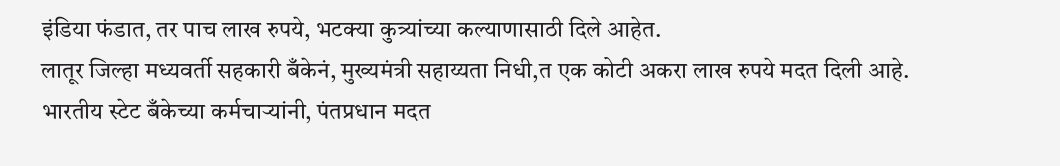इंडिया फंडात, तर पाच लाख रुपये, भटक्या कुत्र्यांच्या कल्याणासाठी दिले आहेत.
लातूर जिल्हा मध्यवर्ती सहकारी बँकेनं, मुख्यमंत्री सहाय्यता निधी,त एक कोटी अकरा लाख रुपये मदत दिली आहे.
भारतीय स्टेट बँकेच्या कर्मचाऱ्यांनी, पंतप्रधान मदत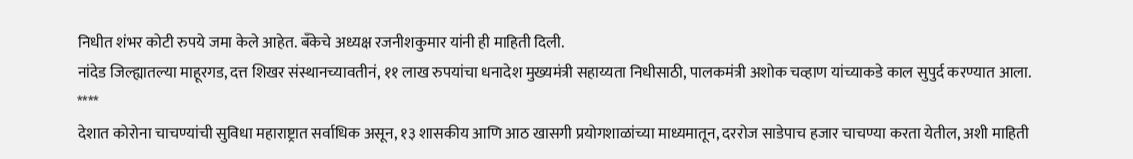निधीत शंभर कोटी रुपये जमा केले आहेत. बँकेचे अध्यक्ष रजनीशकुमार यांनी ही माहिती दिली.
नांदेड जिल्ह्यातल्या माहूरगड, दत्त शिखर संस्थानच्यावतीनं, ११ लाख रुपयांचा धनादेश मुख्यमंत्री सहाय्यता निधीसाठी, पालकमंत्री अशोक चव्हाण यांच्याकडे काल सुपुर्द करण्यात आला.
****
देशात कोरोना चाचण्यांची सुविधा महाराष्ट्रात सर्वाधिक असून, १३ शासकीय आणि आठ खासगी प्रयोगशाळांच्या माध्यमातून, दररोज साडेपाच हजार चाचण्या करता येतील, अशी माहिती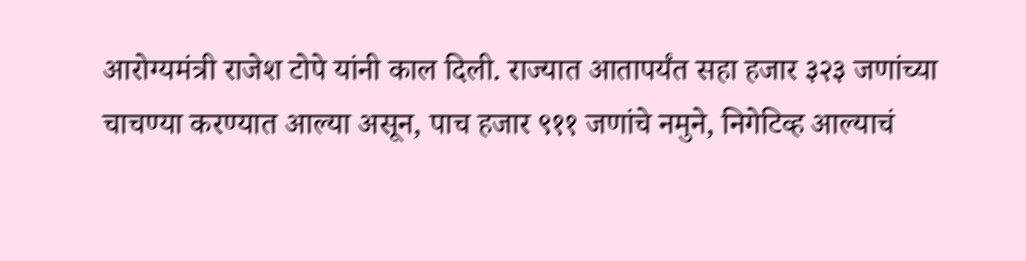आरोग्यमंत्री राजेश टोपे यांनी काल दिली. राज्यात आतापर्यंत सहा हजार ३२३ जणांच्या चाचण्या करण्यात आल्या असून, पाच हजार ९११ जणांचे नमुने, निगेटिव्ह आल्याचं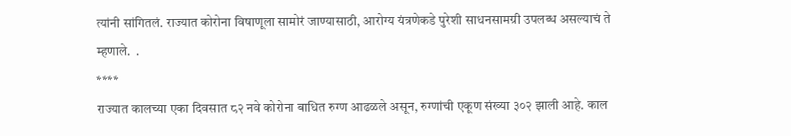त्यांनी सांगितलं. राज्यात कोरोना विषाणूला सामोरं जाण्यासाठी, आरोग्य यंत्रणेकडे पुरेशी साधनसामग्री उपलब्ध असल्याचं ते म्हणाले.  .
****
राज्यात कालच्या एका दिवसात ८२ नवे कोरोना बाधित रुग्ण आढळले असून, रुग्णांची एकूण संख्या ३०२ झाली आहे. काल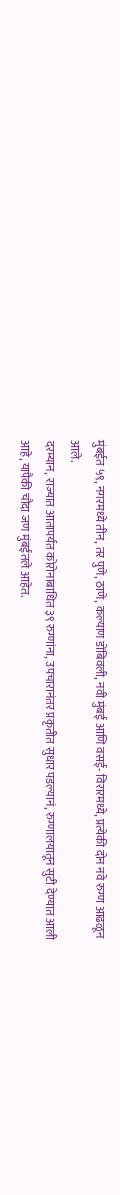मुंबईत ५९, नगरमध्ये तीन, तर पुणे, ठाणे, कल्याण डोंबिवली, नवी मुंबई आणि वसई- विरारमध्ये, प्रत्येकी दोन नवे रुग्ण आढळून आले.
दरम्यान, राज्यात आतापर्यंत कोरोनाबाधित ३९ रुग्णांना, उपचारानंतर प्रकृतीत सुधार पडल्यानं, रुग्णालयातून सुटी देण्यात आली आहे, यापैकी चौदा जण मुंबईतले आहेत.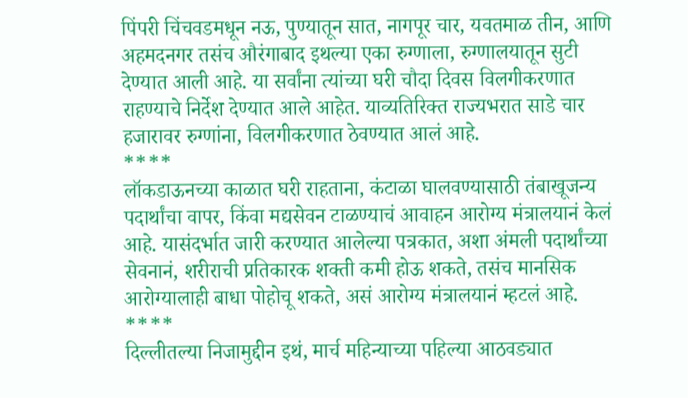पिंपरी चिंचवडमधून नऊ, पुण्यातून सात, नागपूर चार, यवतमाळ तीन, आणि अहमदनगर तसंच औरंगाबाद इथल्या एका रुग्णाला, रुग्णालयातून सुटी देण्यात आली आहे. या सर्वांना त्यांच्या घरी चौदा दिवस विलगीकरणात राहण्याचे निर्देश देण्यात आले आहेत. याव्यतिरिक्त राज्यभरात साडे चार हजारावर रुग्णांना, विलगीकरणात ठेवण्यात आलं आहे.
****
लॉकडाऊनच्या काळात घरी राहताना, कंटाळा घालवण्यासाठी तंबाखूजन्य पदार्थांचा वापर, किंवा मद्यसेवन टाळण्याचं आवाहन आरोग्य मंत्रालयानं केलं आहे. यासंदर्भात जारी करण्यात आलेल्या पत्रकात, अशा अंमली पदार्थांच्या सेवनानं, शरीराची प्रतिकारक शक्ती कमी होऊ शकते, तसंच मानसिक आरोग्यालाही बाधा पोहोचू शकते, असं आरोग्य मंत्रालयानं म्हटलं आहे.
****
दिल्लीतल्या निजामुद्दीन इथं, मार्च महिन्याच्या पहिल्या आठवड्यात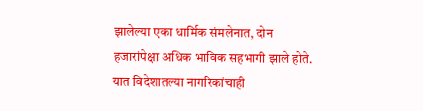झालेल्या एका धार्मिक संमलेनात, दोन हजारांपेक्षा अधिक भाविक सहभागी झाले होते. यात विदेशातल्या नागरिकांचाही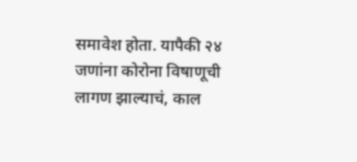समावेश होता. यापैकी २४ जणांना कोरोना विषाणूची लागण झाल्याचं, काल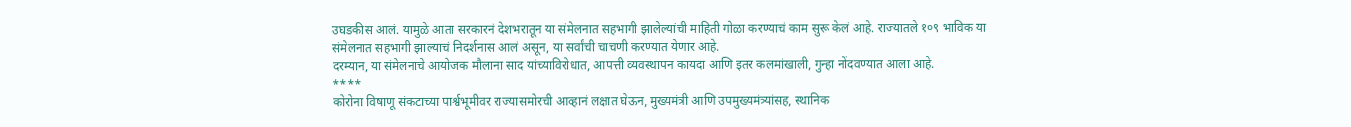उघडकीस आलं. यामुळे आता सरकारनं देशभरातून या संमेलनात सहभागी झालेल्यांची माहिती गोळा करण्याचं काम सुरू केलं आहे. राज्यातले १०९ भाविक या संमेलनात सहभागी झाल्याचं निदर्शनास आलं असून, या सर्वांची चाचणी करण्यात येणार आहे.
दरम्यान, या संमेलनाचे आयोजक मौलाना साद यांच्याविरोधात, आपत्ती व्यवस्थापन कायदा आणि इतर कलमांखाली, गुन्हा नोंदवण्यात आला आहे.
****
कोरोना विषाणू संकटाच्या पार्श्वभूमीवर राज्यासमोरची आव्हानं लक्षात घेऊन, मुख्यमंत्री आणि उपमुख्यमंत्र्यांसह, स्थानिक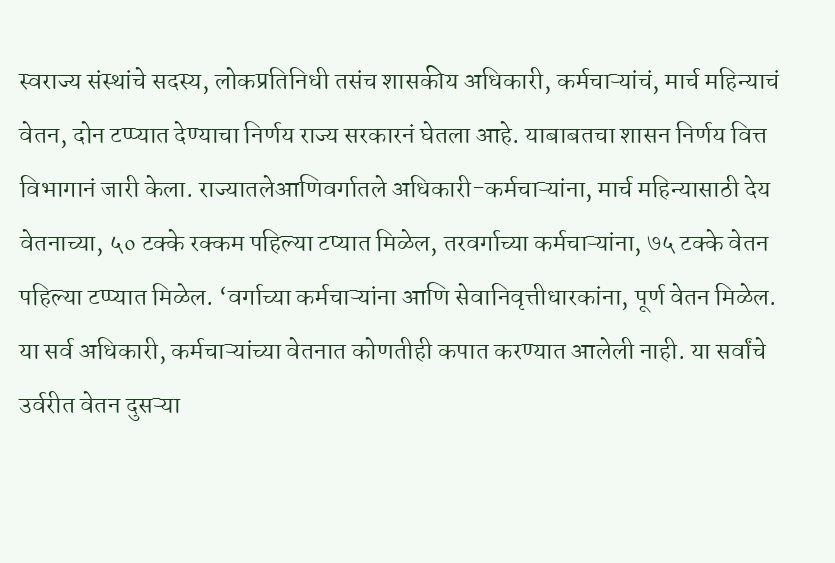स्वराज्य संस्थांचे सदस्य, लोकप्रतिनिधी तसंच शासकीय अधिकारी, कर्मचाऱ्यांचं, मार्च महिन्याचं वेतन, दोन टप्प्यात देण्याचा निर्णय राज्य सरकारनं घेतला आहे. याबाबतचा शासन निर्णय वित्त विभागानं जारी केला. राज्यातलेआणिवर्गातले अधिकारी-कर्मचाऱ्यांना, मार्च महिन्यासाठी देय वेतनाच्या, ५० टक्के रक्कम पहिल्या टप्यात मिळेल, तरवर्गाच्या कर्मचाऱ्यांना, ७५ टक्के वेतन पहिल्या टप्प्यात मिळेल. ‘वर्गाच्या कर्मचाऱ्यांना आणि सेवानिवृत्तीधारकांना, पूर्ण वेतन मिळेल. या सर्व अधिकारी, कर्मचाऱ्यांच्या वेतनात कोणतीही कपात करण्यात आलेली नाही. या सर्वांचे उर्वरीत वेतन दुसऱ्या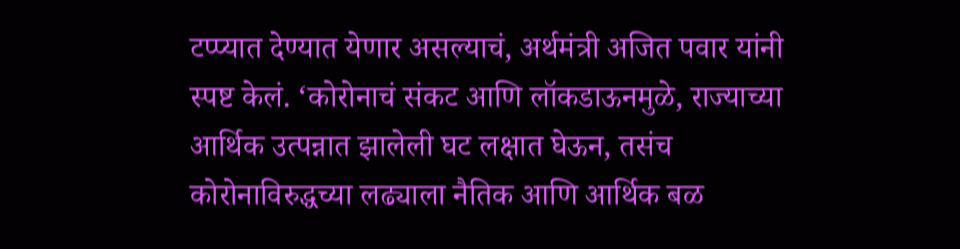टप्प्यात देण्यात येणार असल्याचं, अर्थमंत्री अजित पवार यांनी स्पष्ट केलं. ‘कोरोनाचं संकट आणि लॉकडाऊनमुळे, राज्याच्या आर्थिक उत्पन्नात झालेली घट लक्षात घेऊन, तसंच कोरोनाविरुद्धच्या लढ्याला नैतिक आणि आर्थिक बळ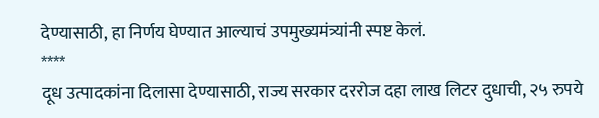देण्यासाठी, हा निर्णय घेण्यात आल्याचं उपमुख्यमंत्र्यांनी स्पष्ट केलं.
****
दूध उत्पादकांना दिलासा देण्यासाठी, राज्य सरकार दररोज दहा लाख लिटर दुधाची, २५ रुपये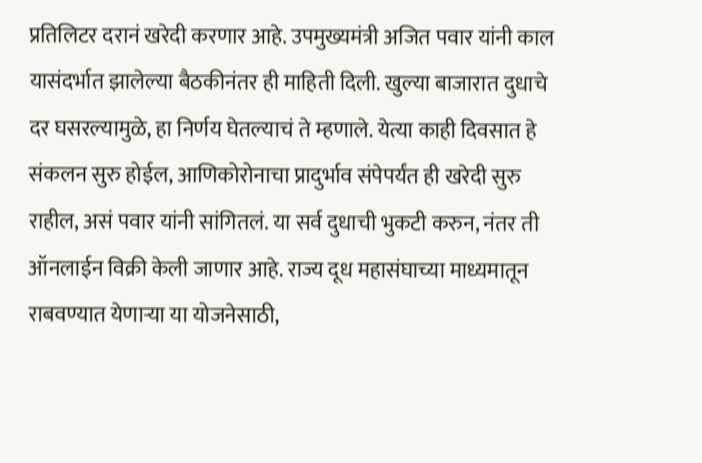प्रतिलिटर दरानं खरेदी करणार आहे. उपमुख्यमंत्री अजित पवार यांनी काल यासंदर्भात झालेल्या बैठकीनंतर ही माहिती दिली. खुल्या बाजारात दुधाचे दर घसरल्यामुळे, हा निर्णय घेतल्याचं ते म्हणाले. येत्या काही दिवसात हे संकलन सुरु होईल, आणिकोरोनाचा प्रादुर्भाव संपेपर्यंत ही खरेदी सुरु राहील, असं पवार यांनी सांगितलं. या सर्व दुधाची भुकटी करुन, नंतर ती ऑनलाईन विक्री केली जाणार आहे. राज्य दूध महासंघाच्या माध्यमातून राबवण्यात येणाऱ्या या योजनेसाठी,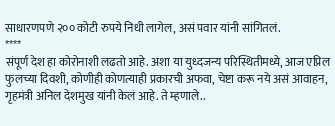साधारणपणे २०० कोटी रुपये निधी लागेल, असं पवार यांनी सांगितलं.
****
संपूर्ण देश हा कोरोनाशी लढतो आहे. अशा या युध्दजन्य परिस्थितीमध्ये, आज एप्रिल फुलच्या दिवशी, कोणीही कोणत्याही प्रकारची अफवा, चेष्टा करू नये असं आवाहन, गृहमंत्री अनिल देशमुख यांनी केलं आहे. ते म्हणाले..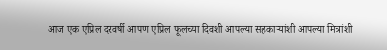आज एक एप्रिल दरवर्षी आपण एप्रिल फूलच्या दिवशी आपल्या सहकाऱ्यांशी आपल्या मित्रांशी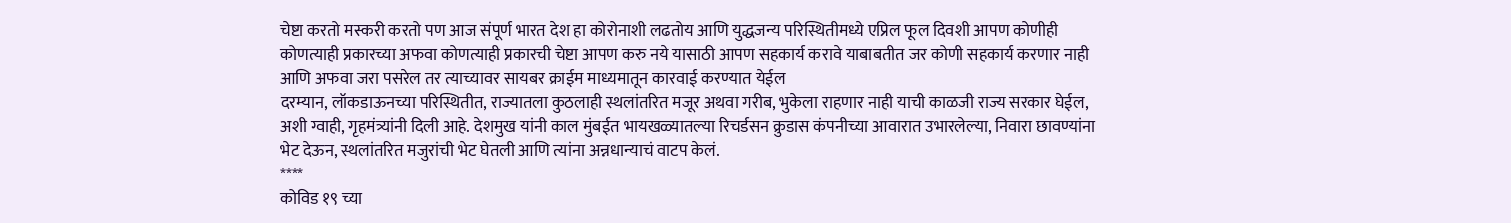चेष्टा करतो मस्करी करतो पण आज संपूर्ण भारत देश हा कोरोनाशी लढतोय आणि युद्धजन्य परिस्थितीमध्ये एप्रिल फूल दिवशी आपण कोणीही कोणत्याही प्रकारच्या अफवा कोणत्याही प्रकारची चेष्टा आपण करु नये यासाठी आपण सहकार्य करावे याबाबतीत जर कोणी सहकार्य करणार नाही आणि अफवा जरा पसरेल तर त्याच्यावर सायबर क्राईम माध्यमातून कारवाई करण्यात येईल
दरम्यान, लॉकडाऊनच्या परिस्थितीत, राज्यातला कुठलाही स्थलांतरित मजूर अथवा गरीब, भुकेला राहणार नाही याची काळजी राज्य सरकार घेईल, अशी ग्वाही, गृहमंत्र्यांनी दिली आहे. देशमुख यांनी काल मुंबईत भायखळ्यातल्या रिचर्डसन क्रुडास कंपनीच्या आवारात उभारलेल्या, निवारा छावण्यांना भेट देऊन, स्थलांतरित मजुरांची भेट घेतली आणि त्यांना अन्नधान्याचं वाटप केलं.
****
कोविड १९ च्या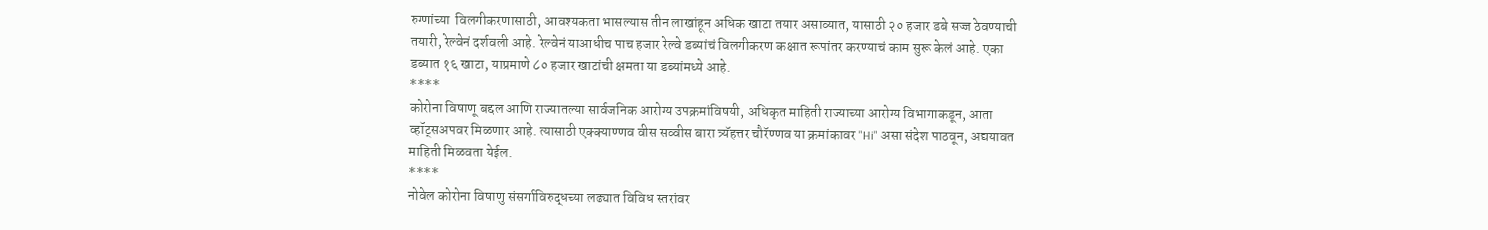रुग्णांच्या  विलगीकरणासाठी, आवश्यकता भासल्यास तीन लाखांहून अधिक खाटा तयार असाव्यात, यासाठी २० हजार डबे सज्ज ठेवण्याची तयारी, रेल्वेनं दर्शवली आहे. रेल्वेनं याआधीच पाच हजार रेल्वे डब्यांचं विलगीकरण कक्षात रूपांतर करण्याचं काम सुरू केलं आहे. एका डब्यात १६ खाटा, याप्रमाणे ८० हजार खाटांची क्षमता या डब्यांमध्ये आहे.
****
कोरोना विषाणू बद्दल आणि राज्यातल्या सार्वजनिक आरोग्य उपक्रमांविषयी, अधिकृत माहिती राज्याच्या आरोग्य विभागाकडून, आता व्हॉट्सअपवर मिळणार आहे. त्यासाठी एक्क्याण्णव वीस सव्वीस बारा त्र्यॅहत्तर चौरॅण्णव या क्रमांकावर "Hi" असा संदेश पाठवून, अद्ययावत माहिती मिळवता येईल.
****
नोवेल कोरोना विषाणु संसर्गाविरुद्धच्या लढ्यात विविध स्तरांवर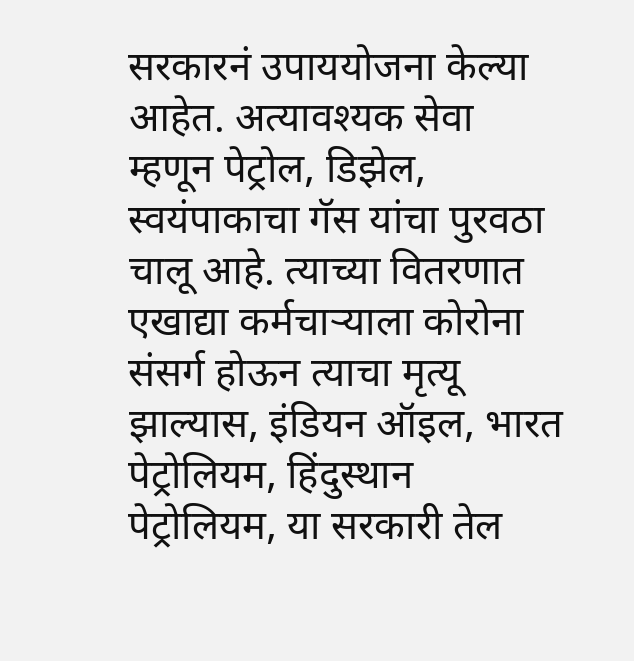सरकारनं उपाययोजना केल्या आहेत. अत्यावश्यक सेवा म्हणून पेट्रोल, डिझेल, स्वयंपाकाचा गॅस यांचा पुरवठा चालू आहे. त्याच्या वितरणात एखाद्या कर्मचाऱ्याला कोरोना संसर्ग होऊन त्याचा मृत्यू झाल्यास, इंडियन ऑइल, भारत पेट्रोलियम, हिंदुस्थान पेट्रोलियम, या सरकारी तेल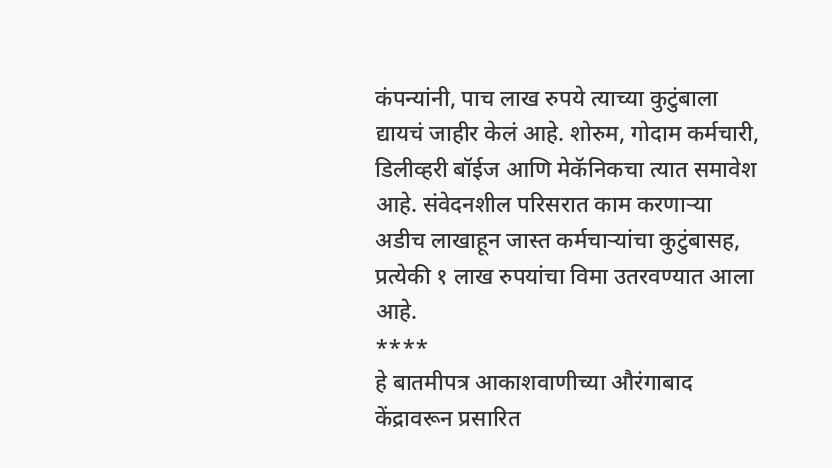कंपन्यांनी, पाच लाख रुपये त्याच्या कुटुंबाला द्यायचं जाहीर केलं आहे. शोरुम, गोदाम कर्मचारी, डिलीव्हरी बॉईज आणि मेकॅनिकचा त्यात समावेश आहे. संवेदनशील परिसरात काम करणाऱ्या अडीच लाखाहून जास्त कर्मचाऱ्यांचा कुटुंबासह, प्रत्येकी १ लाख रुपयांचा विमा उतरवण्यात आला आहे.
****
हे बातमीपत्र आकाशवाणीच्या औरंगाबाद केंद्रावरून प्रसारित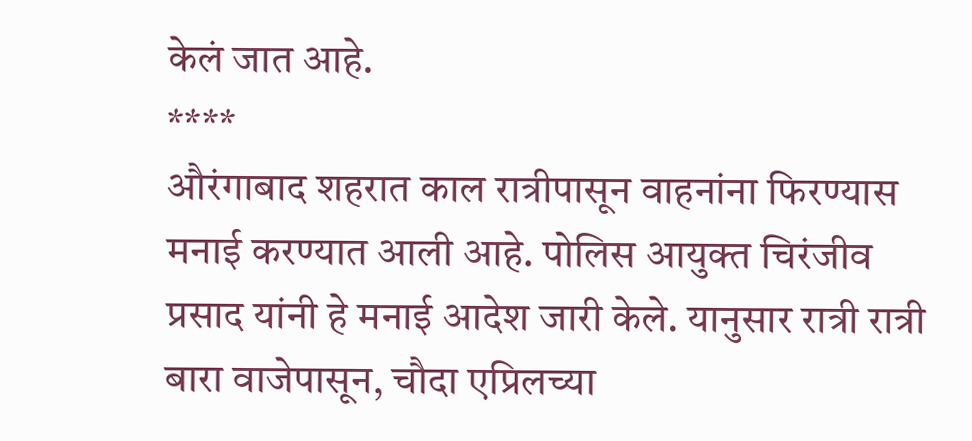केलं जात आहे.
****
औरंगाबाद शहरात काल रात्रीपासून वाहनांना फिरण्यास मनाई करण्यात आली आहे. पोलिस आयुक्त चिरंजीव प्रसाद यांनी हे मनाई आदेश जारी केले. यानुसार रात्री रात्री बारा वाजेपासून, चौदा एप्रिलच्या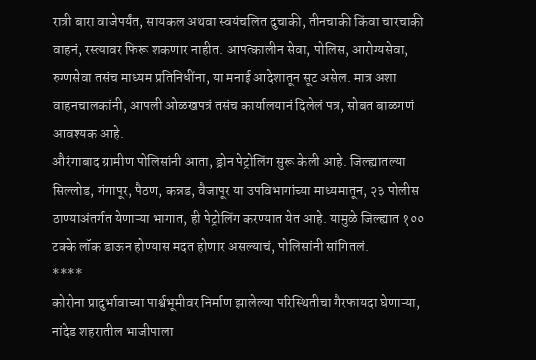रात्री बारा वाजेपर्यंत, सायकल अथवा स्वयंचलित दुचाकी, तीनचाकी किंवा चारचाकी वाहनं, रस्त्यावर फिरू शकणार नाहीत. आपत्कालीन सेवा, पोलिस, आरोग्यसेवा, रुग्णसेवा तसंच माध्यम प्रतिनिधींना, या मनाई आदेशातून सूट असेल. मात्र अशा वाहनचालकांनी, आपली ओळखपत्रं तसंच कार्यालयानं दिलेलं पत्र, सोबत बाळगणं आवश्यक आहे.
औरंगाबाद ग्रामीण पोलिसांनी आता, ड्रोन पेट्रोलिंग सुरू केली आहे. जिल्ह्यातल्या सिल्लोड, गंगापूर, पैठण, कन्नड, वैजापूर या उपविभागांच्या माध्यमातून, २३ पोलीस ठाण्याअंतर्गत येणाऱ्या भागात, ही पेट्रोलिंग करण्यात येत आहे. यामुळे जिल्ह्यात १०० टक्के लॉक डाऊन होण्यास मदत होणार असल्याचं, पोलिसांनी सांगितलं.
****
कोरोना प्रादुर्भावाच्या पार्श्वभूमीवर निर्माण झालेल्या परिस्थितीचा गैरफायदा घेणाऱ्या, नांदेड शहरातील भाजीपाला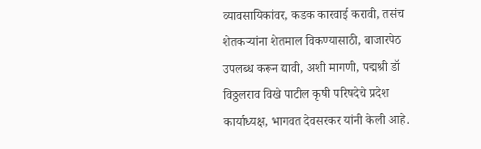व्यावसायिकांवर, कडक कारवाई करावी, तसंच शेतकऱ्यांना शेतमाल विकण्यासाठी, बाजारपेठ उपलब्ध करून द्यावी, अशी मागणी, पद्मश्री डॉ विठ्ठलराव विखे पाटील कृषी परिषदेचे प्रदेश कार्याध्यक्ष, भागवत देवसरकर यांनी केली आहे.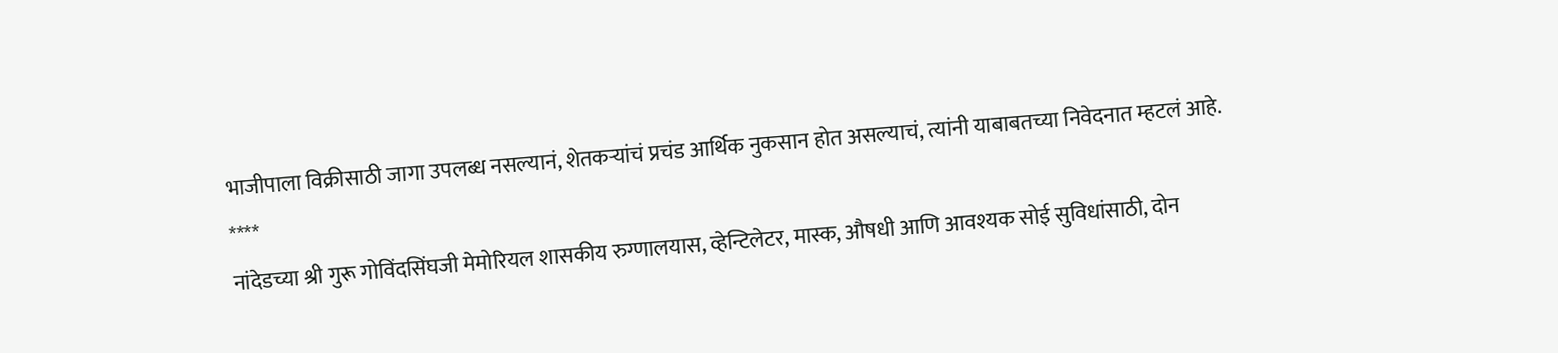भाजीपाला विक्रीसाठी जागा उपलब्ध नसल्यानं, शेतकऱ्यांचं प्रचंड आर्थिक नुकसान होत असल्याचं, त्यांनी याबाबतच्या निवेदनात म्हटलं आहे.
****
नांदेडच्या श्री गुरू गोविंदसिंघजी मेमोरियल शासकीय रुग्णालयास, व्हेन्टिलेटर, मास्क, औषधी आणि आवश्यक सोई सुविधांसाठी, दोन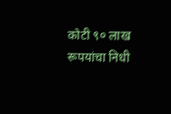कोटी ९० लाख रूपयांचा निधी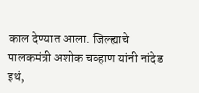काल देण्यात आला. जिल्ह्याचे पालकमंत्री अशोक चव्हाण यांनी नांदेड इथं,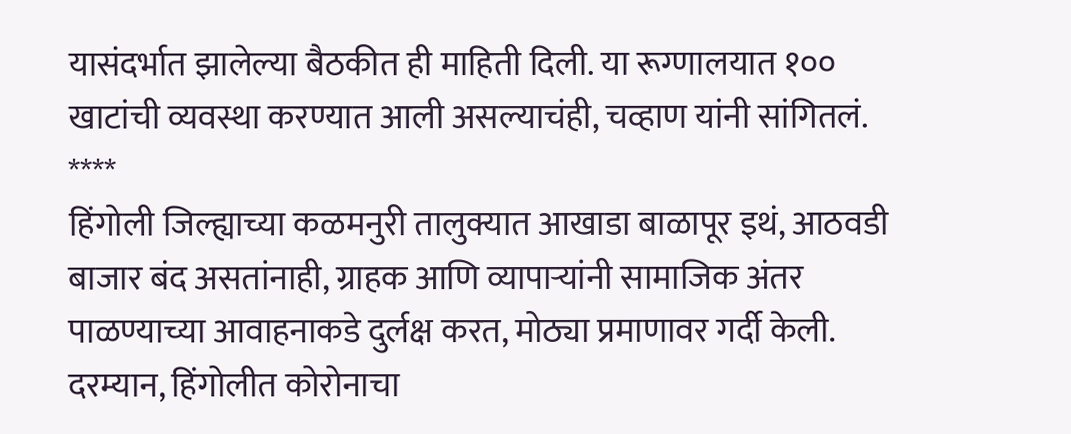यासंदर्भात झालेल्या बैठकीत ही माहिती दिली. या रूग्णालयात १०० खाटांची व्यवस्था करण्यात आली असल्याचंही, चव्हाण यांनी सांगितलं.
****
हिंगोली जिल्ह्याच्या कळमनुरी तालुक्यात आखाडा बाळापूर इथं, आठवडी बाजार बंद असतांनाही, ग्राहक आणि व्यापाऱ्यांनी सामाजिक अंतर पाळण्याच्या आवाहनाकडे दुर्लक्ष करत, मोठ्या प्रमाणावर गर्दी केली.
दरम्यान, हिंगोलीत कोरोनाचा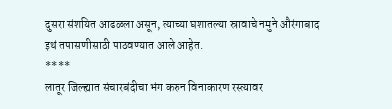दुसरा संशयित आढळला असून, त्याच्या घशातल्या स्रावाचे नमुने औरंगाबाद इथं तपासणीसाठी पाठवण्यात आले आहेत.
****
लातूर जिल्ह्यात संचारबंदीचा भंग करुन विनाकारण रस्त्यावर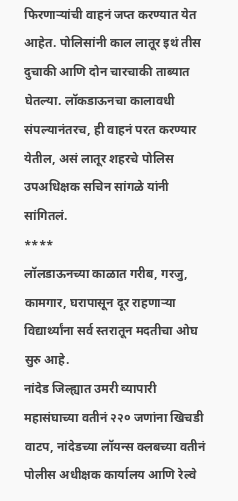फिरणाऱ्यांची वाहनं जप्त करण्यात येत आहेत. पोलिसांनी काल लातूर इथं तीस दुचाकी आणि दोन चारचाकी ताब्यात घेतल्या. लॉकडाऊनचा कालावधी संपल्यानंतरच, ही वाहनं परत करण्यार येतील, असं लातूर शहरचे पोलिस उपअधिक्षक सचिन सांगळे यांनी सांगितलं.
****
लॉलडाऊनच्या काळात गरीब, गरजु, कामगार, घरापासून दूर राहणाऱ्या विद्यार्थ्यांना सर्व स्तरातून मदतीचा ओघ सुरु आहे.
नांदेड जिल्ह्यात उमरी व्यापारी महासंघाच्या वतीनं २२० जणांना खिचडी वाटप, नांदेडच्या लॉयन्स क्लबच्या वतीनं पोलीस अधीक्षक कार्यालय आणि रेल्वे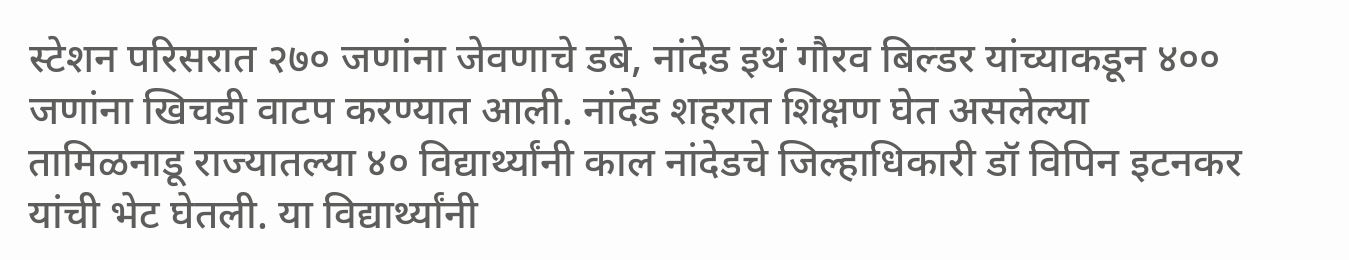स्टेशन परिसरात २७० जणांना जेवणाचे डबे, नांदेड इथं गौरव बिल्डर यांच्याकडून ४००  जणांना खिचडी वाटप करण्यात आली. नांदेड शहरात शिक्षण घेत असलेल्या तामिळनाडू राज्यातल्या ४० विद्यार्थ्यांनी काल नांदेडचे जिल्हाधिकारी डॉ विपिन इटनकर यांची भेट घेतली. या विद्यार्थ्यांनी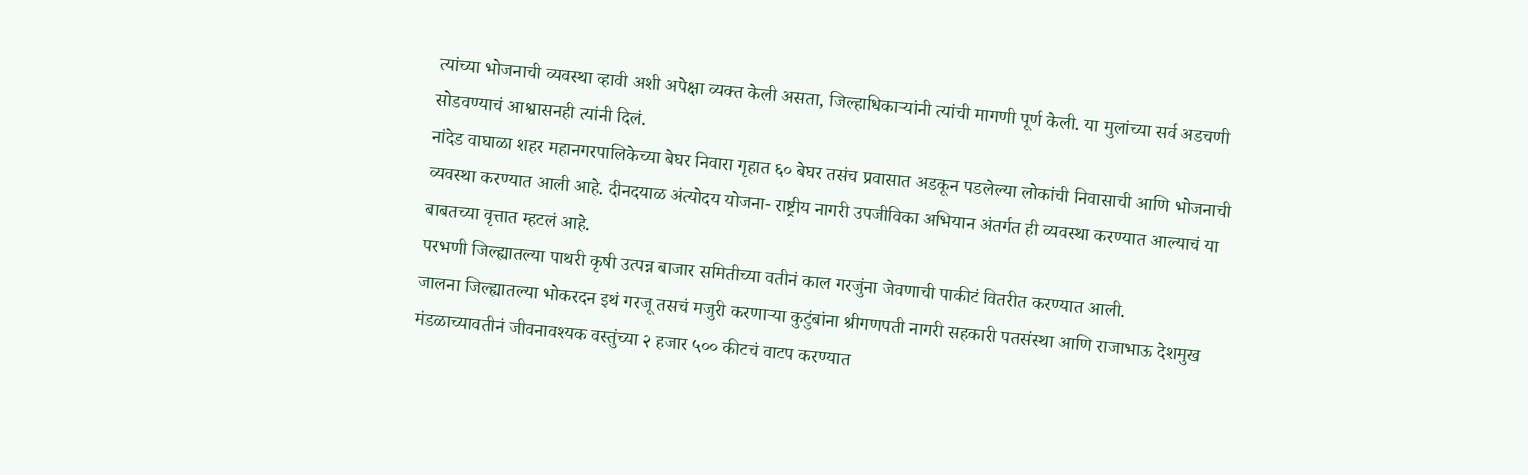त्यांच्या भोजनाची व्यवस्था व्हावी अशी अपेक्षा व्यक्त केली असता, जिल्हाधिकाऱ्यांनी त्यांची मागणी पूर्ण केली. या मुलांच्या सर्व अडचणी सोडवण्याचं आश्वासनही त्यांनी दिलं.
नांदेड वाघाळा शहर महानगरपालिकेच्या बेघर निवारा गृहात ६० बेघर तसंच प्रवासात अडकून पडलेल्या लोकांची निवासाची आणि भोजनाची व्यवस्था करण्यात आली आहे. दीनदयाळ अंत्योदय योजना- राष्ट्रीय नागरी उपजीविका अभियान अंतर्गत ही व्यवस्था करण्यात आल्याचं या बाबतच्या वृत्तात म्हटलं आहे.
परभणी जिल्ह्यातल्या पाथरी कृषी उत्पन्न बाजार समितीच्या वतीनं काल गरजुंना जेवणाची पाकीटं वितरीत करण्यात आली.
जालना जिल्ह्यातल्या भोकरदन इथं गरजू तसचं मजुरी करणाऱ्या कुटुंबांना श्रीगणपती नागरी सहकारी पतसंस्था आणि राजाभाऊ देशमुख मंडळाच्यावतीनं जीवनावश्यक वस्तुंच्या २ हजार ५०० कीटचं वाटप करण्यात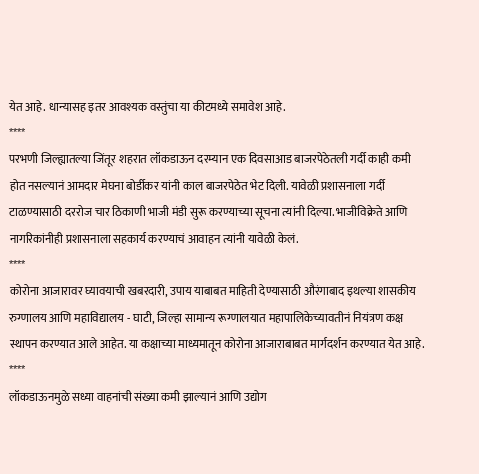येत आहे. धान्यासह इतर आवश्यक वस्तुंचा या कीटमध्ये समावेश आहे.
****
परभणी जिल्ह्यातल्या जिंतूर शहरात लॉकडाऊन दरम्यान एक दिवसाआड बाजरपेठेतली गर्दी काही कमी होत नसल्यानं आमदार मेघना बोर्डीकर यांनी काल बाजरपेठेत भेट दिली. यावेळी प्रशासनाला गर्दी टाळण्यासाठी दररोज चार ठिकाणी भाजी मंडी सुरू करण्याच्या सूचना त्यांनी दिल्या. भाजीविक्रेते आणि नागरिकांनीही प्रशासनाला सहकार्य करण्याचं आवाहन त्यांनी यावेळी केलं.
****
कोरोना आजारावर घ्यावयाची खबरदारी, उपाय याबाबत माहिती देण्यासाठी औरंगाबाद इथल्या शासकीय रुग्णालय आणि महाविद्यालय - घाटी, जिल्हा सामान्य रूग्णालयात महापालिकेच्यावतीनं नियंत्रण कक्ष स्थापन करण्यात आले आहेत. या कक्षाच्या माध्यमातून कोरोना आजाराबाबत मार्गदर्शन करण्यात येत आहे.
****
लॉकडाऊनमुळे सध्या वाहनांची संख्या कमी झाल्यानं आणि उद्योग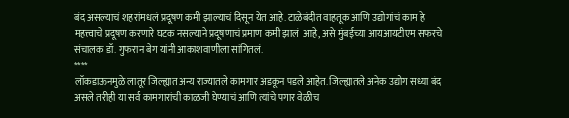बंद असल्याचं शहरांमधलं प्रदूषण कमी झाल्याचं दिसून येत आहे. टाळेबंदीत वाहतूक आणि उद्योगांचं काम हे  महत्त्वाचे प्रदूषण करणारे घटक नसल्याने प्रदूषणाचं प्रमाण कमी झालं  आहे, असे मुंबईच्या आयआयटीएम सफरचे संचालक डॉ. गुफरान बेग यांनी आकाशवाणीला सांगितलं.
****
लॉकडाऊनमुळे लातूर जिल्ह्यात अन्य राज्यातले कामगार अडकून पडले आहेत. जिल्ह्यातले अनेक उद्योग सध्या बंद असले तरीही या सर्व कामगारांची काळजी घेण्याचं आणि त्यांचे पगार वेळीच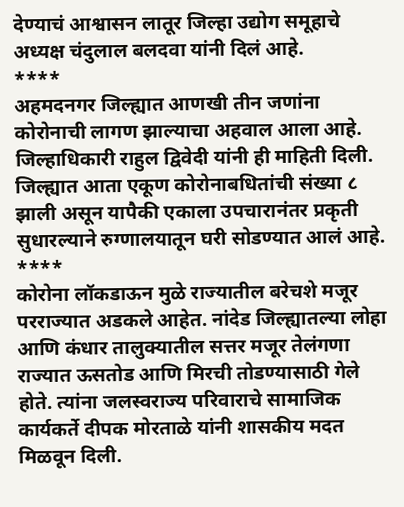देण्याचं आश्वासन लातूर जिल्हा उद्योग समूहाचे अध्यक्ष चंदुलाल बलदवा यांनी दिलं आहे.
****
अहमदनगर जिल्ह्यात आणखी तीन जणांना कोरोनाची लागण झाल्याचा अहवाल आला आहे. जिल्हाधिकारी राहुल द्विवेदी यांनी ही माहिती दिली. जिल्ह्यात आता एकूण कोरोनाबधितांची संख्या ८ झाली असून यापैकी एकाला उपचारानंतर प्रकृती सुधारल्याने रुग्णालयातून घरी सोडण्यात आलं आहे.
****
कोरोना लॉकडाऊन मुळे राज्यातील बरेचशे मजूर परराज्यात अडकले आहेत. नांदेड जिल्ह्यातल्या लोहा आणि कंधार तालुक्यातील सत्तर मजूर तेलंगणा राज्यात ऊसतोड आणि मिरची तोडण्यासाठी गेले होते. त्यांना जलस्वराज्य परिवाराचे सामाजिक कार्यकर्ते दीपक मोरताळे यांनी शासकीय मदत मिळवून दिली.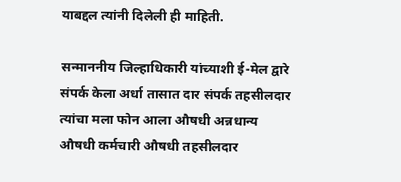याबद्दल त्यांनी दिलेली ही माहिती.

सन्माननीय जिल्हाधिकारी यांच्याशी ई-मेल द्वारे संपर्क केला अर्धा तासात दार संपर्क तहसीलदार त्यांचा मला फोन आला औषधी अन्नधान्य औषधी कर्मचारी औषधी तहसीलदार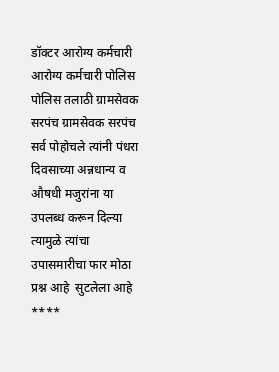डॉक्टर आरोग्य कर्मचारी आरोग्य कर्मचारी पोलिस पोलिस तलाठी ग्रामसेवक सरपंच ग्रामसेवक सरपंच सर्व पोहोचले त्यांनी पंधरा दिवसाच्या अन्नधान्य व औषधी मजुरांना या उपलब्ध करून दिल्या त्यामुळे त्यांचा उपासमारीचा फार मोठा प्रश्न आहे  सुटलेला आहे
****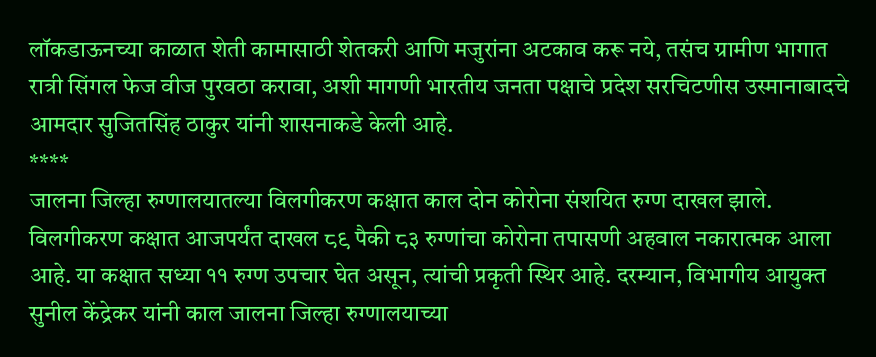लॉकडाऊनच्या काळात शेती कामासाठी शेतकरी आणि मजुरांना अटकाव करू नये, तसंच ग्रामीण भागात रात्री सिंगल फेज वीज पुरवठा करावा, अशी मागणी भारतीय जनता पक्षाचे प्रदेश सरचिटणीस उस्मानाबादचे आमदार सुजितसिंह ठाकुर यांनी शासनाकडे केली आहे.
****
जालना जिल्हा रुग्णालयातल्या विलगीकरण कक्षात काल दोन कोरोना संशयित रुग्ण दाखल झाले. विलगीकरण कक्षात आजपर्यंत दाखल ८९ पैकी ८३ रुग्णांचा कोरोना तपासणी अहवाल नकारात्मक आला आहे. या कक्षात सध्या ११ रुग्ण उपचार घेत असून, त्यांची प्रकृती स्थिर आहे. दरम्यान, विभागीय आयुक्त सुनील केंद्रेकर यांनी काल जालना जिल्हा रुग्णालयाच्या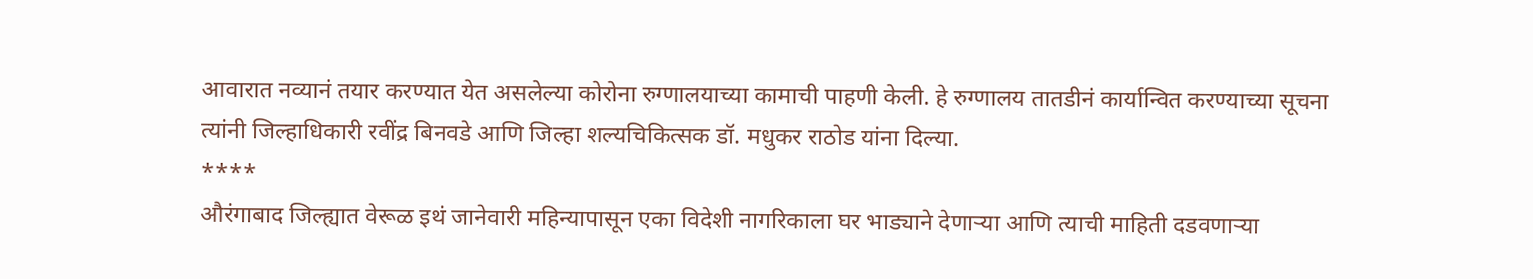आवारात नव्यानं तयार करण्यात येत असलेल्या कोरोना रुग्णालयाच्या कामाची पाहणी केली. हे रुग्णालय तातडीनं कार्यान्वित करण्याच्या सूचना त्यांनी जिल्हाधिकारी रवींद्र बिनवडे आणि जिल्हा शल्यचिकित्सक डॉ. मधुकर राठोड यांना दिल्या.
****
औरंगाबाद जिल्ह्यात वेरूळ इथं जानेवारी महिन्यापासून एका विदेशी नागरिकाला घर भाड्याने देणाऱ्या आणि त्याची माहिती दडवणाऱ्या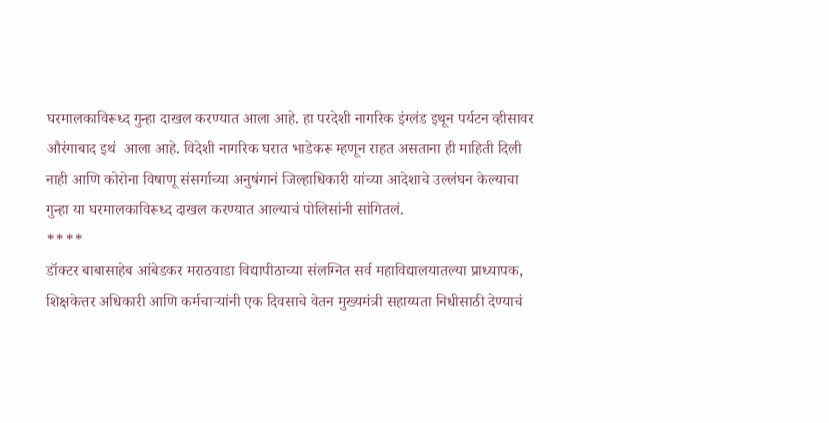घरमालकाविरूध्द गुन्हा दाखल करण्यात आला आहे. हा परदेशी नागरिक इंग्लंड इथून पर्यटन व्हीसावर औरंगाबाद इथं  आला आहे. विदेशी नागरिक घरात भाडेकरू म्हणून राहत असताना ही माहिती दिली नाही आणि कोरोना विषाणू संसर्गाच्या अनुषंगानं जिल्हाधिकारी यांच्या आदेशाचे उल्लंघन केल्याचा गुन्हा या घरमालकाविरूध्द दाखल करण्यात आल्याचं पोलिसांनी सांगितलं.
****
डॉक्टर बाबासाहेब आंबेडकर मराठवाडा विद्यापीठाच्या संलग्नित सर्व महाविद्यालयातल्या प्राध्यापक, शिक्षकेत्तर अधिकारी आणि कर्मचाऱ्यांनी एक दिवसाचे वेतन मुख्यमंत्री सहाय्यता निधीसाठी देण्याचं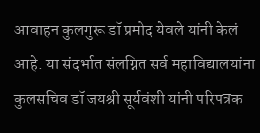आवाहन कुलगुरू डॉ प्रमोद येवले यांनी केलं आहे. या संदर्भात संलग्नित सर्व महाविद्यालयांना कुलसचिव डॉ जयश्री सूर्यवंशी यांनी परिपत्रक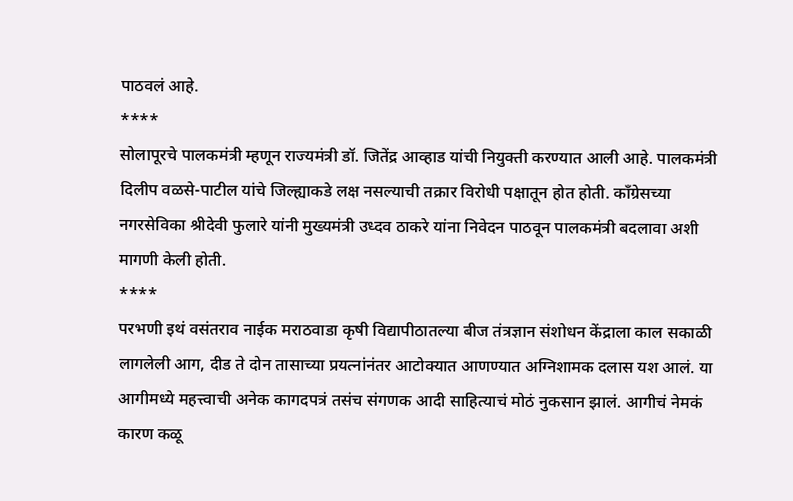पाठवलं आहे.
****
सोलापूरचे पालकमंत्री म्हणून राज्यमंत्री डॉ. जितेंद्र आव्हाड यांची नियुक्ती करण्यात आली आहे. पालकमंत्री दिलीप वळसे-पाटील यांचे जिल्ह्याकडे लक्ष नसल्याची तक्रार विरोधी पक्षातून होत होती. काँग्रेसच्या नगरसेविका श्रीदेवी फुलारे यांनी मुख्यमंत्री उध्दव ठाकरे यांना निवेदन पाठवून पालकमंत्री बदलावा अशी मागणी केली होती.
****
परभणी इथं वसंतराव नाईक मराठवाडा कृषी विद्यापीठातल्या बीज तंत्रज्ञान संशोधन केंद्राला काल सकाळी लागलेली आग, दीड ते दोन तासाच्या प्रयत्नांनंतर आटोक्यात आणण्यात अग्निशामक दलास यश आलं. या आगीमध्ये महत्त्वाची अनेक कागदपत्रं तसंच संगणक आदी साहित्याचं मोठं नुकसान झालं. आगीचं नेमकं कारण कळू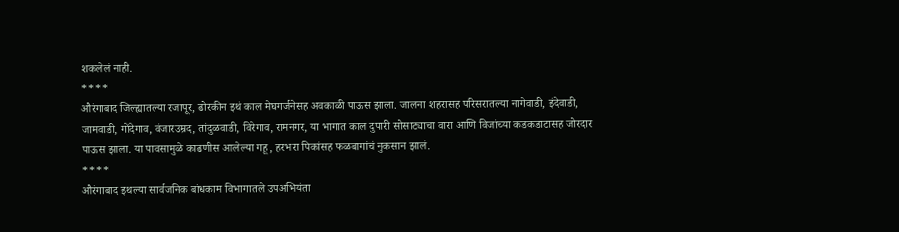शकलेलं नाही.
****
औरंगाबाद जिल्ह्यातल्या रजापूर, ढोरकीन इथं काल मेघगर्जनेसह अवकाळी पाऊस झाला. जालना शहरासह परिसरातल्या नागेवाडी, इंदेवाडी, जामवाडी, गोंदेगाव, वंजारउम्रद, तांदुळवाडी, विरेगाव, रामनगर, या भागात काल दुपारी सोसाट्याचा वारा आणि विजांच्या कडकडाटासह जोरदार पाऊस झाला. या पावसामुळे काढणीस आलेल्या गहू, हरभरा पिकांसह फळबागांचं नुकसान झालं.
****
औरंगाबाद इथल्या सार्वजनिक बांधकाम विभागातले उपअभियंता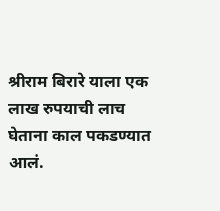श्रीराम बिरारे याला एक लाख रुपयाची लाच घेताना काल पकडण्यात आलं.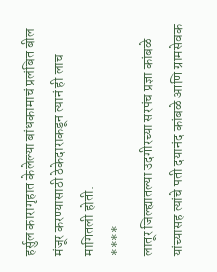हर्सुल कारागृहात केलेल्या बांधकामाचं प्रलंबित बील मंजूर करण्यासाठी ठेकेदाराकडून त्यानं ही लाच मागितली होती.
****
लातूर जिल्ह्यातल्या उदगीरच्या सरपंच प्रज्ञा कांबळे यांच्यासह त्यांचे पती दयानंद कांबळे आणि ग्रामसेवक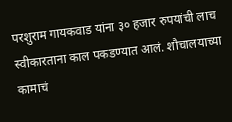परशुराम गायकवाड यांना ३० हजार रुपयांची लाच स्वीकारताना काल पकडण्यात आलं. शौचालयाच्या कामाचं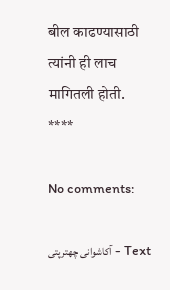बील काढण्यासाठी त्यांनी ही लाच मागितली होती.
****

No comments:

Text - آکاشوانی چھترپتی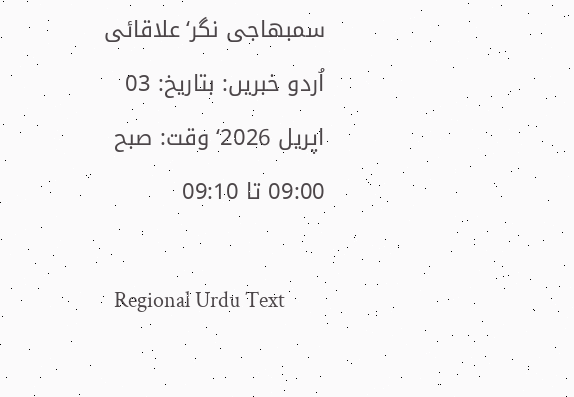سمبھاجی نگر‘علاقائی اُردو خبریں: بتاریخ: 03 اپریل 2026‘ وقت: صبح 09:00 تا 09:10

  Regional Urdu Text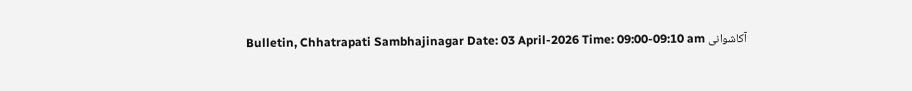Bulletin, Chhatrapati Sambhajinagar Date: 03 April-2026 Time: 09:00-09:10 am آکاشوانی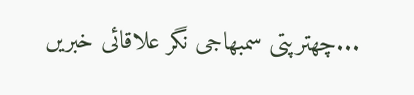چھترپتی سمبھاجی نگر علاقائی خبریں...